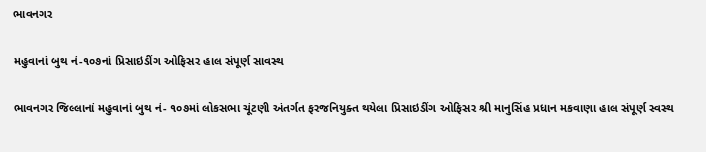ભાવનગર

મહુવાનાં બુથ નં-૧૦૭નાં પ્રિસાઇડીંગ ઓફિસર હાલ સંપૂર્ણ સાવસ્થ

ભાવનગર જિલ્લાનાં મહુવાનાં બુથ નં- ૧૦૭માં લોકસભા ચૂંટણી અંતર્ગત ફરજનિયુક્ત થયેલા પ્રિસાઇડીંગ ઓફિસર શ્રી માનુસિંહ પ્રધાન મકવાણા હાલ સંપૂર્ણ સ્વસ્થ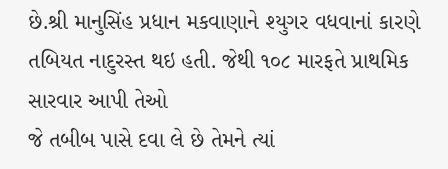છે.શ્રી માનુસિંહ પ્રધાન મકવાણાને શ્યુગર વધવાનાં કારણે તબિયત નાદુરસ્ત થઇ હતી. જેથી ૧૦૮ મારફતે પ્રાથમિક સારવાર આપી તેઓ
જે તબીબ પાસે દવા લે છે તેમને ત્યાં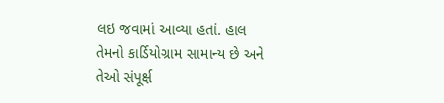લઇ જવામાં આવ્યા હતાં. હાલ તેમનો કાર્ડિયોગ્રામ સામાન્ય છે અને તેઓ સંપૂર્ક્ષ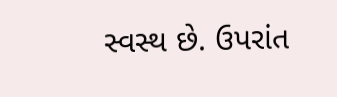સ્વસ્થ છે. ઉપરાંત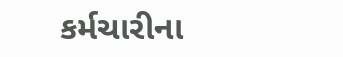કર્મચારીના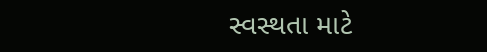સ્વસ્થતા માટે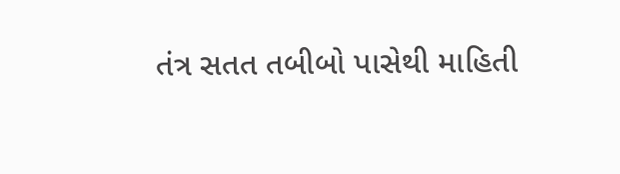તંત્ર સતત તબીબો પાસેથી માહિતી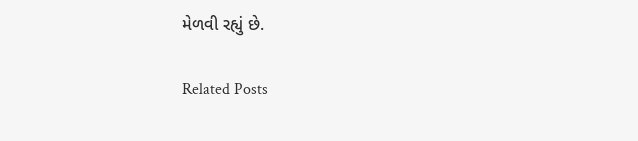મેળવી રહ્યું છે.

Related Posts